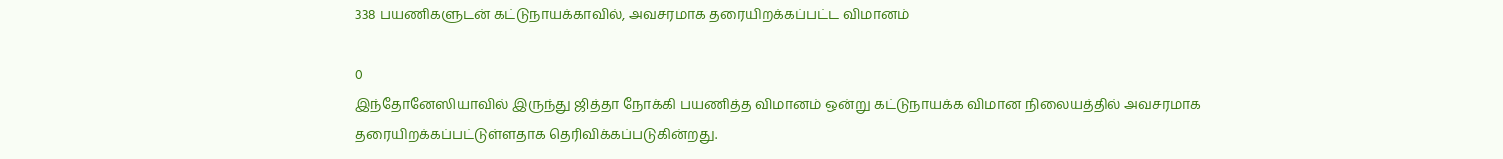338 பயணிகளுடன் கட்டுநாயக்காவில், அவசரமாக தரையிறக்கப்பட்ட விமானம்

0
இந்தோனேஸியாவில் இருந்து ஜித்தா நோக்கி பயணித்த விமானம் ஒன்று கட்டுநாயக்க விமான நிலையத்தில் அவசரமாக தரையிறக்கப்பட்டுள்ளதாக தெரிவிக்கப்படுகின்றது.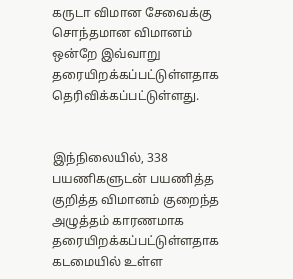கருடா விமான சேவைக்கு சொந்தமான விமானம் ஒன்றே இவ்வாறு தரையிறக்கப்பட்டுள்ளதாக தெரிவிக்கப்பட்டுள்ளது.


இந்நிலையில், 338 பயணிகளுடன் பயணித்த குறித்த விமானம் குறைந்த அழுத்தம் காரணமாக தரையிறக்கப்பட்டுள்ளதாக கடமையில் உள்ள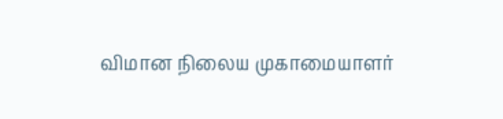விமான நிலைய முகாமையாளர்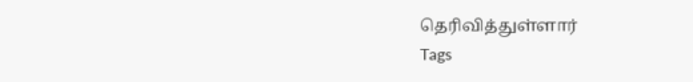தெரிவித்துள்ளார்
Tags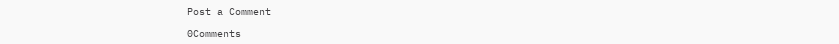Post a Comment

0Comments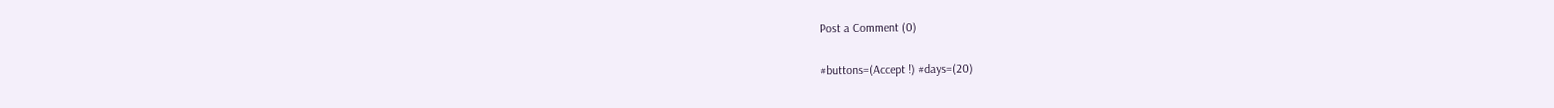Post a Comment (0)

#buttons=(Accept !) #days=(20)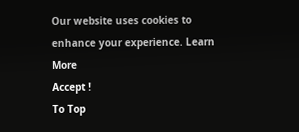Our website uses cookies to enhance your experience. Learn More
Accept !
To Top